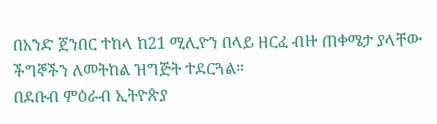በአንድ ጀንበር ተከላ ከ21 ሚሊዮን በላይ ዘርፈ ብዙ ጠቀሜታ ያላቸው ችግኞችን ለመትከል ዝግጅት ተደርጓል።
በደቡብ ምዕራብ ኢትዮጵያ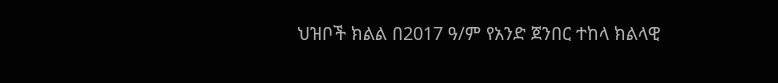ህዝቦች ክልል በ2017 ዓ/ም የአንድ ጀንበር ተከላ ክልላዊ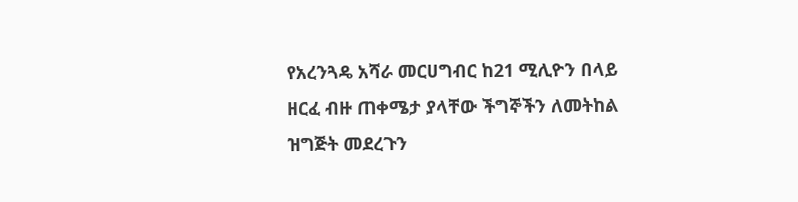የአረንጓዴ አሻራ መርሀግብር ከ21 ሚሊዮን በላይ ዘርፈ ብዙ ጠቀሜታ ያላቸው ችግኞችን ለመትከል ዝግጅት መደረጉን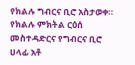የክልሉ ግብርና ቢሮ አስታወቀ። የክልሉ ምክትል ርዕሰ መስተዳድርና የግብርና ቢሮ ሀላፊ አቶ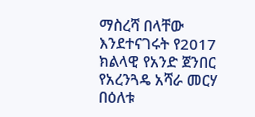ማስረሻ በላቸው እንደተናገሩት የ2017 ክልላዊ የአንድ ጀንበር የአረንጓዴ አሻራ መርሃ በዕለቱ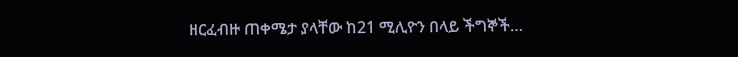ዘርፈብዙ ጠቀሜታ ያላቸው ከ21 ሚሊዮን በላይ ችግኞች…